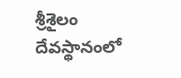శ్రీశైలం దేవస్థానంలో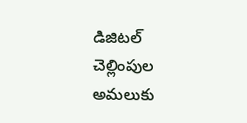డిజిటల్ చెల్లింపుల అమలుకు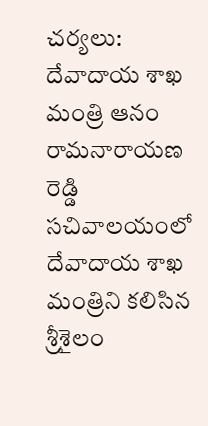చర్యలు: దేవాదాయ శాఖ మంత్రి ఆనం రామనారాయణ రెడ్డి
సచివాలయంలో దేవాదాయ శాఖ మంత్రిని కలిసిన శ్రీశైలం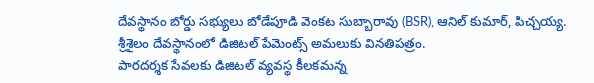దేవస్థానం బోర్డు సభ్యులు బోడేపూడి వెంకట సుబ్బారావు (BSR), ఆనిల్ కుమార్, పిచ్చయ్య.
శ్రీశైలం దేవస్థానంలో డిజిటల్ పేమెంట్స్ అమలుకు వినతిపత్రం.
పారదర్శక సేవలకు డిజిటల్ వ్యవస్థ కీలకమన్న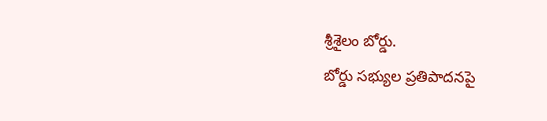శ్రీశైలం బోర్డు.
బోర్డు సభ్యుల ప్రతిపాదనపై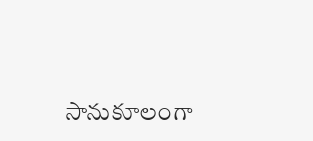సానుకూలంగా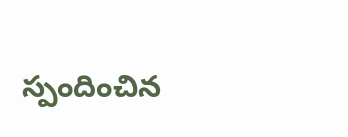స్పందించిన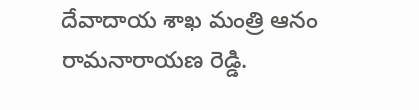దేవాదాయ శాఖ మంత్రి ఆనం రామనారాయణ రెడ్డి.